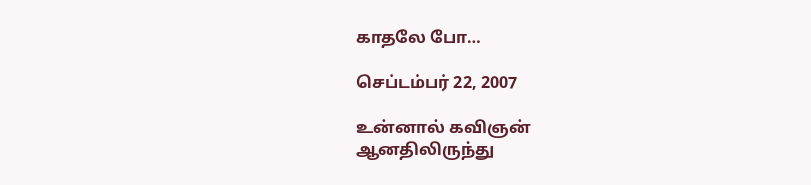காதலே போ…

செப்டம்பர் 22, 2007

உன்னால் கவிஞன்
ஆனதிலிருந்து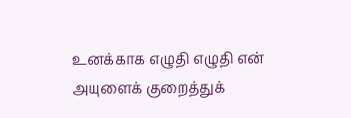உனக்காக எழுதி எழுதி என்
அயுளைக் குறைத்துக்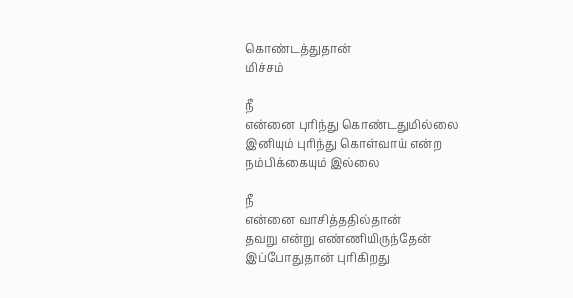கொண்டத்துதான்
மிச்சம்

நீ
என்னை புரிந்து கொண்டதுமில்லை
இனியும் புரிந்து கொள்வாய் என்ற
நம்பிக்கையும் இல்லை

நீ
என்னை வாசித்ததில்தான்
தவறு என்று எண்ணியிருந்தேன்
இப்போதுதான் புரிகிறது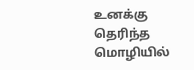உனக்கு தெரிந்த மொழியில்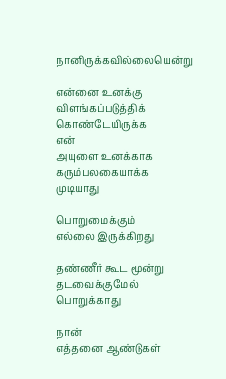நானிருக்கவில்லையென்று

என்னை உனக்கு
விளங்கப்படுத்திக்
கொண்டேயிருக்க
என்
அயுளை உனக்காக
கரும்பலகையாக்க முடியாது

பொறுமைக்கும்
எல்லை இருக்கிறது

தண்ணீர் கூட மூன்று
தடவைக்குமேல்
பொறுக்காது

நான்
எத்தனை ஆண்டுகள்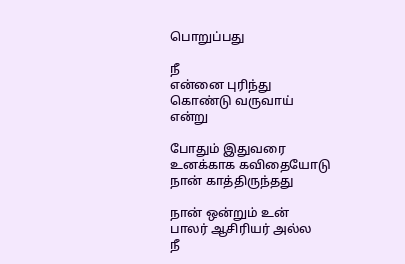பொறுப்பது

நீ
என்னை புரிந்து
கொண்டு வருவாய்
என்று

போதும் இதுவரை
உனக்காக கவிதையோடு
நான் காத்திருந்தது

நான் ஒன்றும் உன்
பாலர் ஆசிரியர் அல்ல
நீ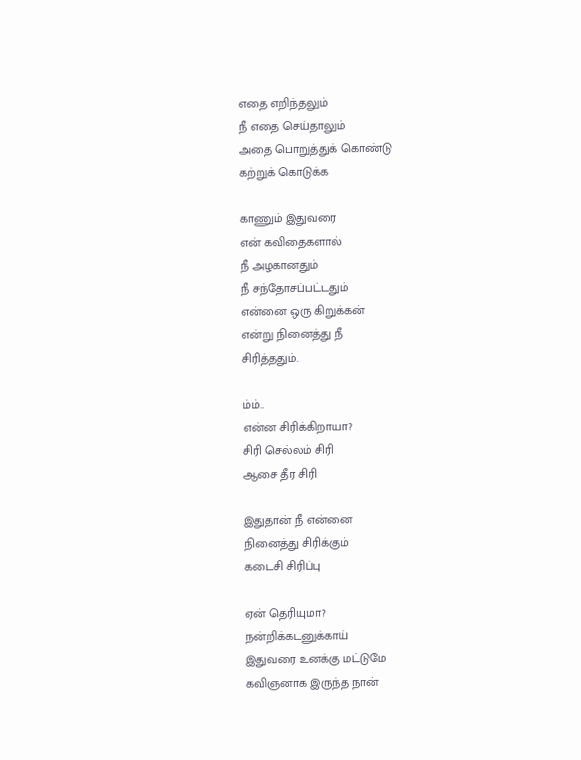எதை எறிந்தலும்
நீ எதை செய்தாலும்
அதை பொறுத்துக் கொண்டு
கற்றுக் கொடுக்க

காணும் இதுவரை
என் கவிதைகளால்
நீ அழகானதும்
நீ சந்தோசப்பட்டதும்
என்னை ஒரு கிறுக்கன்
என்று நினைத்து நீ
சிரித்ததும்.

ம்ம்..
என்ன சிரிக்கிறாயா?
சிரி செல்லம் சிரி
ஆசை தீர சிரி

இதுதான் நீ என்னை
நினைத்து சிரிக்கும்
கடைசி சிரிப்பு

ஏன் தெரியுமா?
நன்றிக்கடனுக்காய்
இதுவரை உனக்கு மட்டுமே
கவிஞனாக இருந்த நான்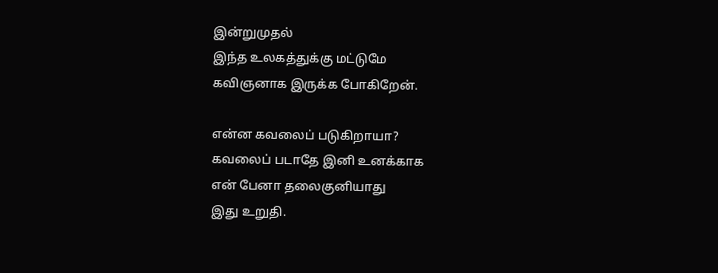இன்றுமுதல்
இந்த உலகத்துக்கு மட்டுமே
கவிஞனாக இருக்க போகிறேன்.

என்ன கவலைப் படுகிறாயா?
கவலைப் படாதே இனி உனக்காக
என் பேனா தலைகுனியாது
இது உறுதி.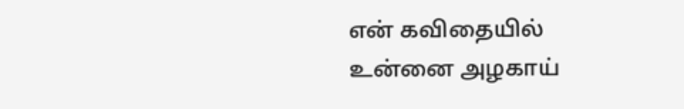என் கவிதையில்
உன்னை அழகாய்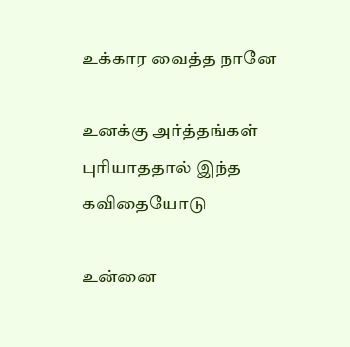உக்கார வைத்த நானே

உனக்கு அர்த்தங்கள்
புரியாததால் இந்த
கவிதையோடு

உன்னை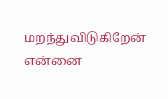மறந்துவிடுகிறேன்
என்னை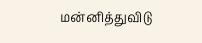மன்னித்துவிடு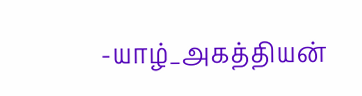-யாழ்_அகத்தியன்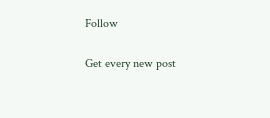Follow

Get every new post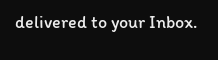delivered to your Inbox.